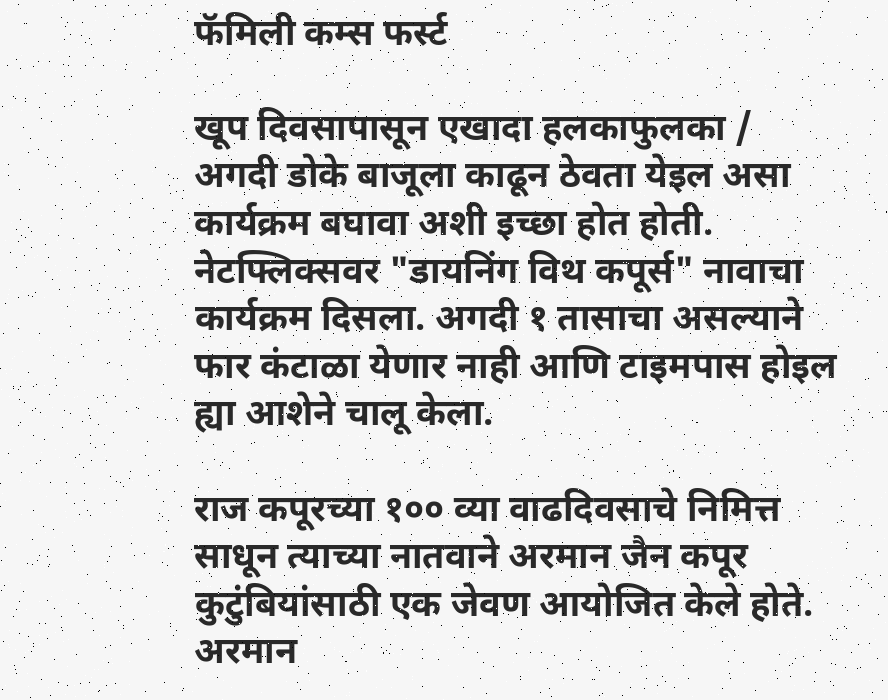फॅमिली कम्स फर्स्ट

खूप दिवसापासून एखादा हलकाफुलका / अगदी डोके बाजूला काढून ठेवता येइल असा कार्यक्रम बघावा अशी इच्छा होत होती. नेटफ्लिक्सवर "डायनिंग विथ कपूर्स" नावाचा कार्यक्रम दिसला. अगदी १ तासाचा असल्याने फार कंटाळा येणार नाही आणि टाइमपास होइल ह्या आशेने चालू केला.

राज कपूरच्या १०० व्या वाढदिवसाचे निमित्त साधून त्याच्या नातवाने अरमान जैन कपूर कुटुंबियांसाठी एक जेवण आयोजित केले होते. अरमान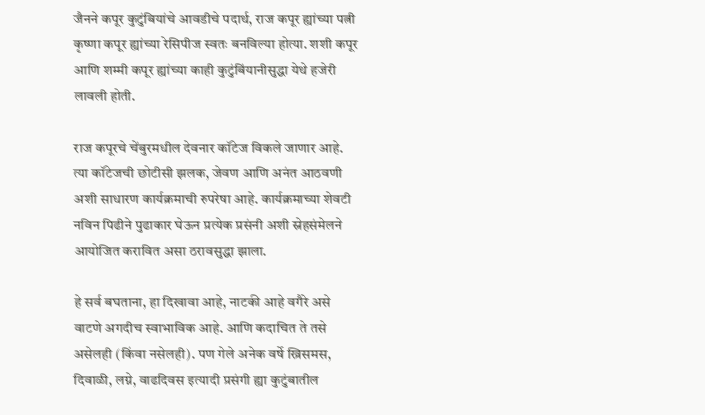जैनने कपूर कुटुंबियांचे आवडीचे पदार्थ, राज कपूर ह्यांच्या पत्नी कृष्णा कपूर ह्यांच्या रेसिपीज स्वतः बनविल्या होत्या. शशी कपूर आणि शम्मी कपूर ह्यांच्या काही कुटुंबिंयानीसुद्धा येथे हजेरी लावली होती.

राज कपूरचे चेंबुरमधील देवनार कॉटेज विकले जाणार आहे. त्या कॉटेजची छोटीसी झलक, जेवण आणि अनंत आठवणी अशी साधारण कार्यक्रमाची रुपरेषा आहे. कार्यक्रमाच्या शेवटी नविन पिढीने पुढाकार घेऊन प्रत्येक प्रसंनी अशी स्नेहसंमेलने आयोजित करावित असा ठरावसुद्धा झाला.

हे सर्व बघताना, हा दिखावा आहे, नाटकी आहे वगैरे असे वाटणे अगदीच स्वाभाविक आहे. आणि कदाचित ते तसे असेलही (किंवा नसेलही). पण गेले अनेक वर्षे ख्रिसमस, दिवाळी, लग्ने, वाढदिवस इत्यादी प्रसंगी ह्या कुटुंबातील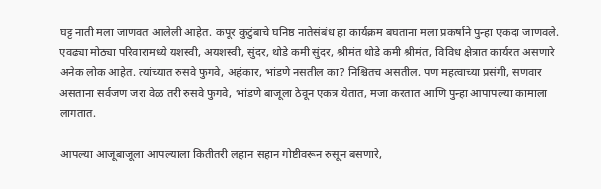घट्ट नाती मला जाणवत आलेली आहेत. कपूर कुटुंबाचे घनिष्ठ नातेसंबंध हा कार्यक्रम बघताना मला प्रकर्षाने पुन्हा एकदा जाणवले. एवढ्या मोठ्या परिवारामध्ये यशस्वी, अयशस्वी, सुंदर, थोडे कमी सुंदर, श्रीमंत थोडे कमी श्रीमंत, विविध क्षेत्रात कार्यरत असणारे अनेक लोक आहेत. त्यांच्यात रुसवे फुगवे, अहंकार, भांडणे नसतील का? निश्चितच असतील. पण महत्वाच्या प्रसंगी, सणवार असताना सर्वजण जरा वेळ तरी रुसवे फुगवे, भांडणे बाजूला ठेवून एकत्र येतात, मजा करतात आणि पुन्हा आपापल्या कामाला लागतात.

आपल्या आजूबाजूला आपल्याला कितीतरी लहान सहान गोष्टीवरून रुसून बसणारे,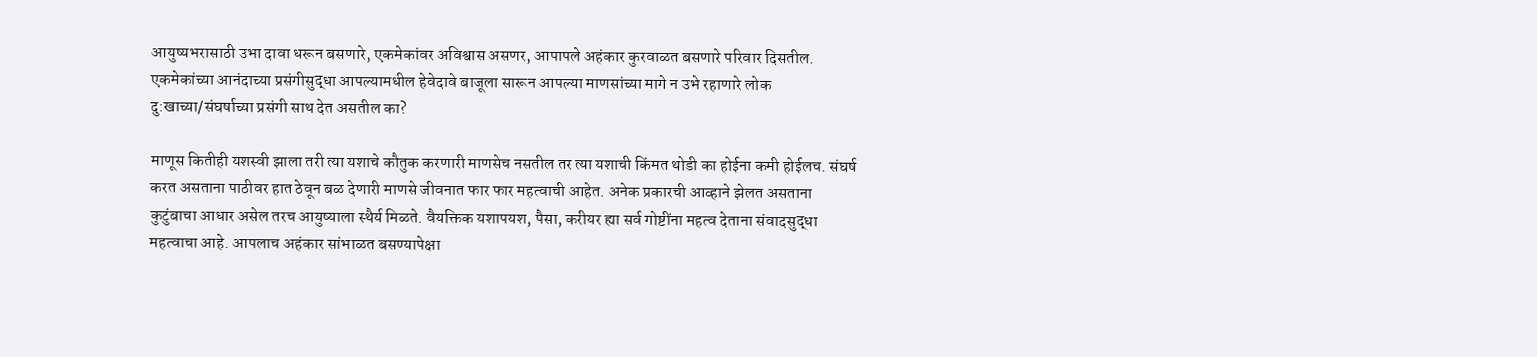आयुष्यभरासाठी उभा दावा धरून बसणारे, एकमेकांवर अविश्वास असणर, आपापले अहंकार कुरवाळत बसणारे परिवार दिसतील. एकमेकांच्या आनंदाच्या प्रसंगीसुद्धा आपल्यामधील हेवेदावे बाजूला सारून आपल्या माणसांच्या मागे न उभे रहाणारे लोक दु:खाच्या/संघर्षाच्या प्रसंगी साथ देत असतील का?

माणूस कितीही यशस्वी झाला तरी त्या यशाचे कौतुक करणारी माणसेच नसतील तर त्या यशाची किंमत थोडी का होईना कमी होईलच. संघर्ष करत असताना पाठीवर हात ठेवून बळ देणारी माणसे जीवनात फार फार महत्वाची आहेत. अनेक प्रकारची आव्हाने झेलत असताना कुटुंबाचा आधार असेल तरच आयुष्याला स्थैर्य मिळते. वैयक्तिक यशापयश, पैसा, करीयर ह्या सर्व गोष्टींना महत्व देताना संवादसुद्धा महत्वाचा आहे. आपलाच अहंकार सांभाळत बसण्यापेक्षा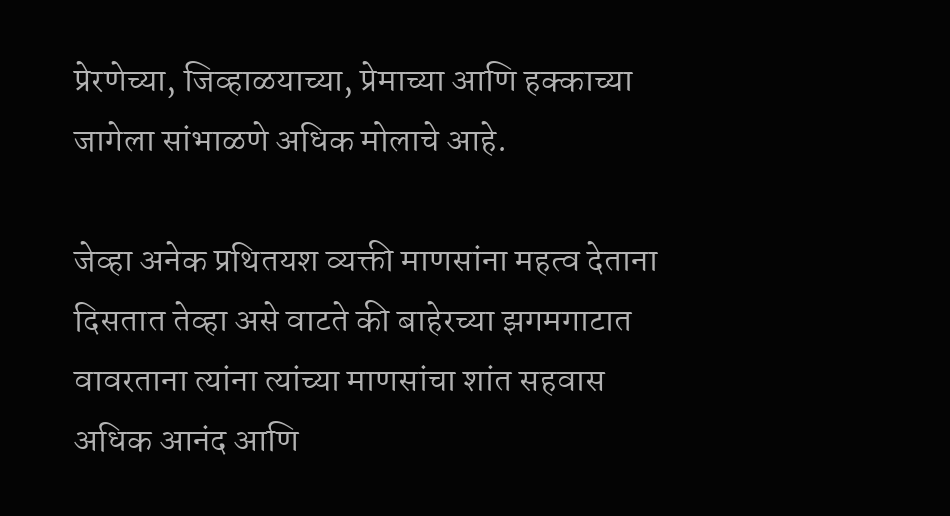प्रेरणेच्या, जिव्हाळयाच्या, प्रेमाच्या आणि हक्काच्या जागेला सांभाळणे अधिक मोलाचे आहे.

जेव्हा अनेक प्रथितयश व्यक्ती माणसांना महत्व देताना दिसतात तेव्हा असे वाटते की बाहेरच्या झगमगाटात वावरताना त्यांना त्यांच्या माणसांचा शांत सहवास अधिक आनंद आणि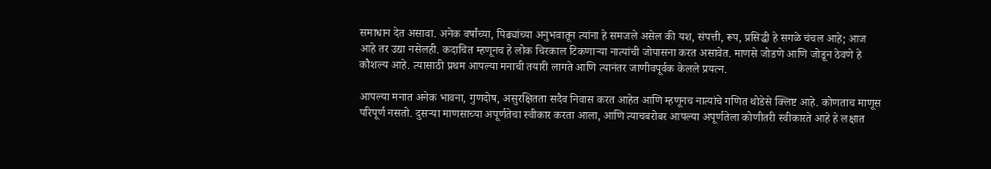समाधान देत असावा. अनेक वर्षांच्या, पिढ्यांच्या अनुभवातून त्यांना हे समजले असेल की यश, संपत्ती, रूप, प्रसिद्धी हे सगळे चंचल आहे; आज आहे तर उद्या नसेलही. कदाचित म्हणूनच हे लोक चिरकाल टिकणार्‍या नात्यांची जोपासना करत असावेत. माणसे जोडणे आणि जोडून ठेवणे हे कौशल्य आहे. त्यासाठी प्रथम आपल्या मनाची तयारी लागते आणि त्यानंतर जाणीवपूर्वक केलले प्रयत्न.

आपल्या मनात अनेक भावना, गुणदोष, असुरक्षितता सदैव निवास करत आहेत आणि म्हणूनच नात्यांचे गणित थोडेसे क्लिष्ट आहे. कोणताच माणूस परिपूर्ण नसतो. दुसर्‍या माणसाच्या अपूर्णतेचा स्वीकार करता आला, आणि त्याचबरोबर आपल्या अपूर्णतेला कोणीतरी स्वीकारते आहे हे लक्षात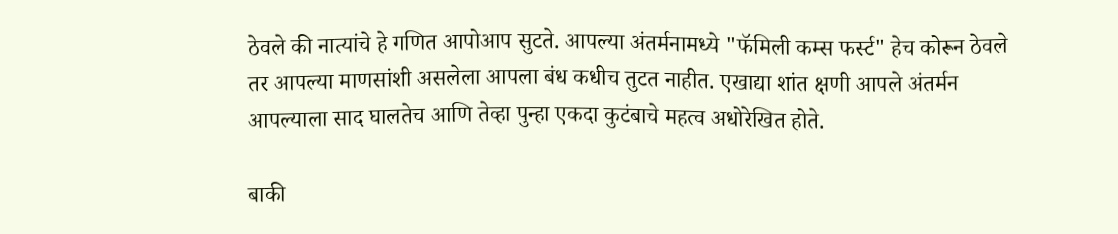ठेवले की नात्यांचे हे गणित आपोआप सुटते. आपल्या अंतर्मनामध्ये "फॅमिली कम्स फर्स्ट" हेच कोरून ठेवले तर आपल्या माणसांशी असलेला आपला बंध कधीच तुटत नाहीत. एखाद्या शांत क्षणी आपले अंतर्मन आपल्याला साद घालतेच आणि तेव्हा पुन्हा एकदा कुटंबाचे महत्व अधोरेखित होते.

बाकी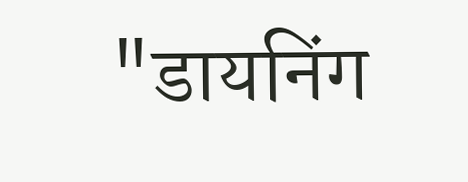"डायनिंग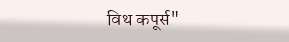विथ कपूर्स"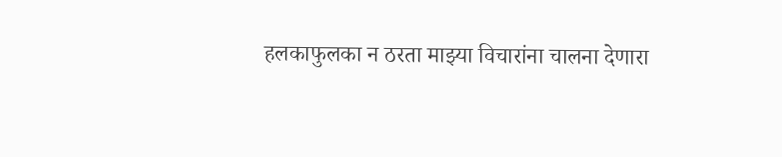हलकाफुलका न ठरता माझ्या विचारांना चालना देणारा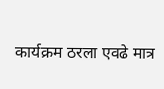कार्यक्रम ठरला एवढे मात्र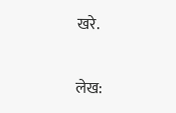खरे.

लेख: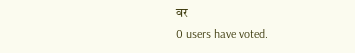वर
0 users have voted.